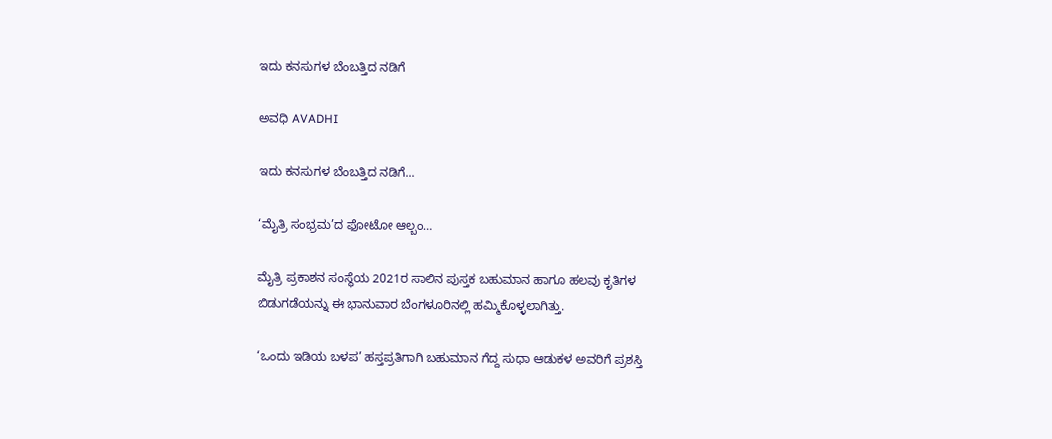ಇದು ಕನಸುಗಳ ಬೆಂಬತ್ತಿದ ನಡಿಗೆ‍

ಅವಧಿ AVADHI

ಇದು ಕನಸುಗಳ ಬೆಂಬತ್ತಿದ ನಡಿಗೆ...

‘ಮೈತ್ರಿ ಸಂಭ್ರಮ’ದ ಫೋಟೋ ಆಲ್ಬಂ…

ಮೈತ್ರಿ ಪ್ರಕಾಶನ ಸಂಸ್ಥೆಯ 2021ರ ಸಾಲಿನ ಪುಸ್ತಕ ಬಹುಮಾನ ಹಾಗೂ ಹಲವು ಕೃತಿಗಳ ಬಿಡುಗಡೆಯನ್ನು ಈ ಭಾನುವಾರ ಬೆಂಗಳೂರಿನಲ್ಲಿ ಹಮ್ಮಿಕೊಳ್ಳಲಾಗಿತ್ತು.

‘ಒಂದು ಇಡಿಯ ಬಳಪ’ ಹಸ್ತಪ್ರತಿಗಾಗಿ ಬಹುಮಾನ ಗೆದ್ದ ಸುಧಾ ಆಡುಕಳ ಅವರಿಗೆ ಪ್ರಶಸ್ತಿ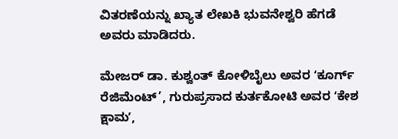ವಿತರಣೆಯನ್ನು ಖ್ಯಾತ ಲೇಖಕಿ ಭುವನೇಶ್ವರಿ ಹೆಗಡೆ ಅವರು ಮಾಡಿದರು.

ಮೇಜರ್‌ ಡಾ. ಕುಶ್ವಂತ್‌ ಕೋಳಿಬೈಲು ಅವರ ʻಕೂರ್ಗ್‌ ರೆಜಿಮೆಂಟ್‌’, ಗುರುಪ್ರಸಾದ ಕುರ್ತಕೋಟಿ ಅವರ ʻಕೇಶ ಕ್ಷಾಮʼ,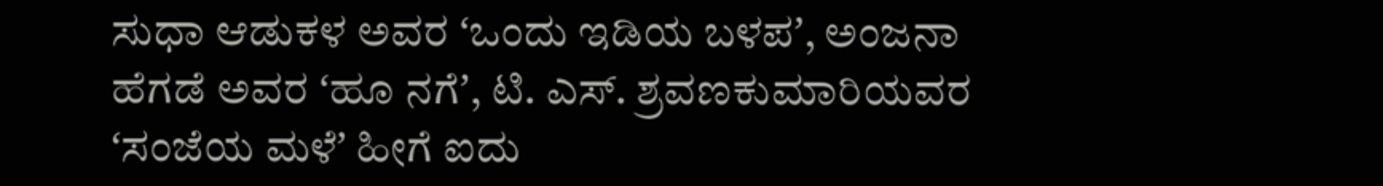ಸುಧಾ ಆಡುಕಳ ಅವರ ʻಒಂದು ಇಡಿಯ ಬಳಪʼ, ಅಂಜನಾ ಹೆಗಡೆ ಅವರ ʻಹೂ ನಗೆʼ, ಟಿ. ಎಸ್. ಶ್ರವಣಕುಮಾರಿಯವರ ʻಸಂಜೆಯ ಮಳೆʼ ಹೀಗೆ ಐದು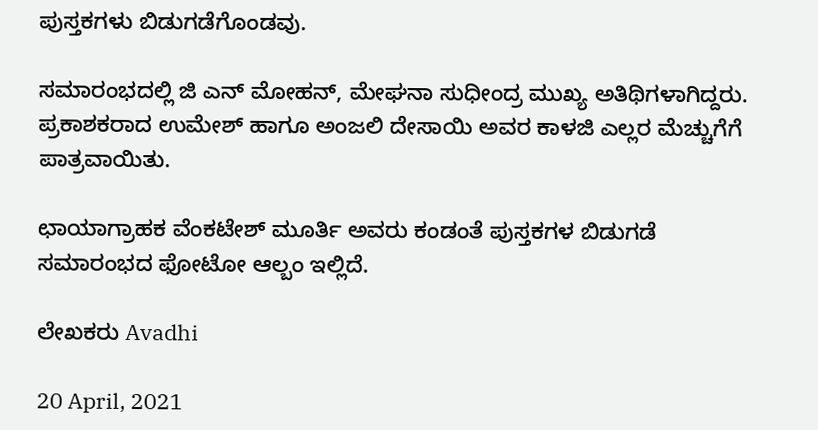ಪುಸ್ತಕಗಳು ಬಿಡುಗಡೆಗೊಂಡವು.

ಸಮಾರಂಭದಲ್ಲಿ ಜಿ ಎನ್‌ ಮೋಹನ್‌, ಮೇಘನಾ ಸುಧೀಂದ್ರ ಮುಖ್ಯ ಅತಿಥಿಗಳಾಗಿದ್ದರು. ಪ್ರಕಾಶಕರಾದ ಉಮೇಶ್ ಹಾಗೂ ಅಂಜಲಿ ದೇಸಾಯಿ ಅವರ ಕಾಳಜಿ ಎಲ್ಲರ ಮೆಚ್ಚುಗೆಗೆ ಪಾತ್ರವಾಯಿತು.

ಛಾಯಾಗ್ರಾಹಕ ವೆಂಕಟೇಶ್ ಮೂರ್ತಿ ಅವರು ಕಂಡಂತೆ ಪುಸ್ತಕಗಳ ಬಿಡುಗಡೆ ಸಮಾರಂಭದ ಫೋಟೋ ಆಲ್ಬಂ ಇಲ್ಲಿದೆ.

ಲೇಖಕರು Avadhi

20 April, 2021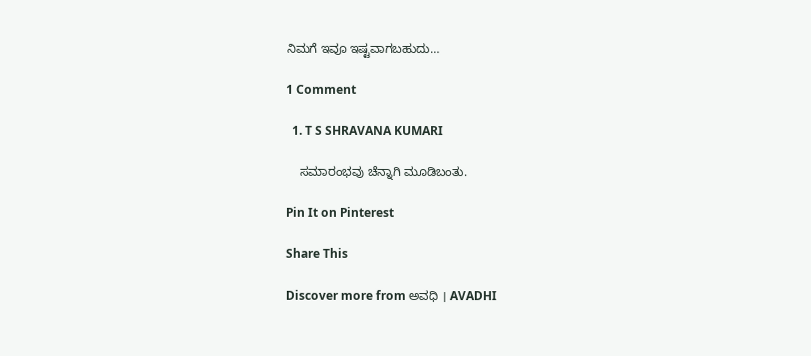ನಿಮಗೆ ಇವೂ ಇಷ್ಟವಾಗಬಹುದು…

1 Comment

  1. T S SHRAVANA KUMARI

    ಸಮಾರಂಭವು ಚೆನ್ನಾಗಿ ಮೂಡಿಬಂತು.

Pin It on Pinterest

Share This

Discover more from ಅವಧಿ । AVADHI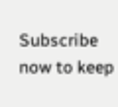Subscribe now to keep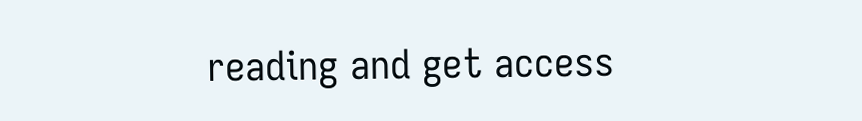reading and get access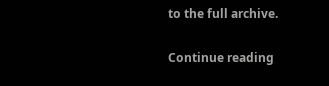to the full archive.

Continue reading